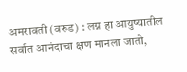अमरावती (वरुड) : लग्न हा आयुष्यातील सर्वात आनंदाचा क्षण मानला जातो,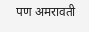पण अमरावती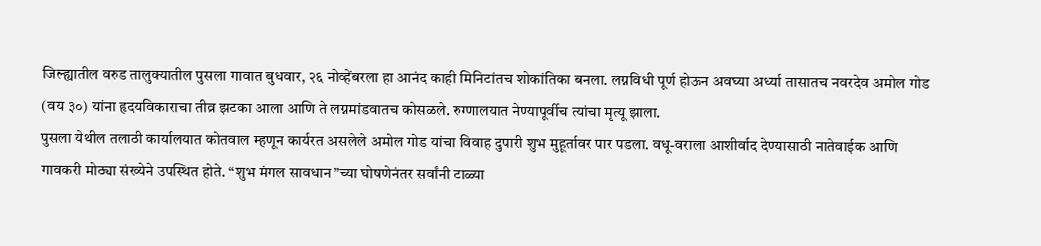जिल्ह्यातील वरुड तालुक्यातील पुसला गावात बुधवार, २६ नोव्हेंबरला हा आनंद काही मिनिटांतच शोकांतिका बनला. लग्नविधी पूर्ण होऊन अवघ्या अर्ध्या तासातच नवरदेव अमोल गोड (वय ३०) यांना हृदयविकाराचा तीव्र झटका आला आणि ते लग्नमांडवातच कोसळले. रुग्णालयात नेण्यापूर्वीच त्यांचा मृत्यू झाला.
पुसला येथील तलाठी कार्यालयात कोतवाल म्हणून कार्यरत असलेले अमोल गोड यांचा विवाह दुपारी शुभ मुहूर्तावर पार पडला. वधू-वराला आशीर्वाद देण्यासाठी नातेवाईक आणि गावकरी मोठ्या संख्येने उपस्थित होते. “शुभ मंगल सावधान”च्या घोषणेनंतर सर्वांनी टाळ्या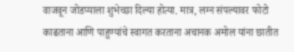वाजवून जोडप्याला शुभेच्छा दिल्या होत्या. मात्र, लग्न संपल्यावर फोटो काढताना आणि पाहुण्यांचे स्वागत करताना अचानक अमोल यांना छातीत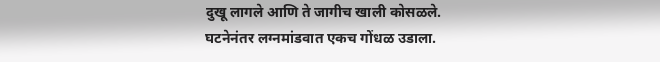दुखू लागले आणि ते जागीच खाली कोसळले.
घटनेनंतर लग्नमांडवात एकच गोंधळ उडाला.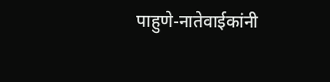पाहुणे-नातेवाईकांनी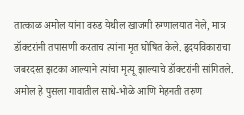तात्काळ अमोल यांना वरुड येथील खाजगी रुग्णालयात नेले, मात्र डॉक्टरांनी तपासणी करताच त्यांना मृत घोषित केले. हृदयविकाराचा जबरदस्त झटका आल्याने त्यांचा मृत्यू झाल्याचे डॉक्टरांनी सांगितले.
अमोल हे पुसला गावातील साधे-भोळे आणि मेहनती तरुण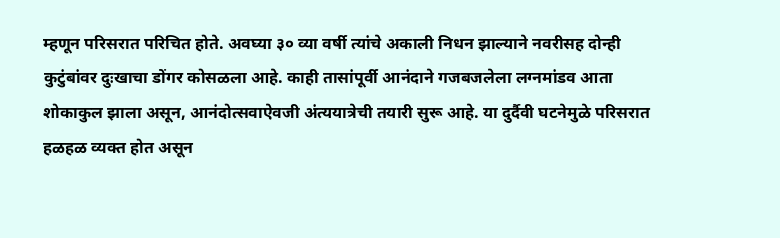म्हणून परिसरात परिचित होते. अवघ्या ३० व्या वर्षी त्यांचे अकाली निधन झाल्याने नवरीसह दोन्ही कुटुंबांवर दुःखाचा डोंगर कोसळला आहे. काही तासांपूर्वी आनंदाने गजबजलेला लग्नमांडव आता शोकाकुल झाला असून, आनंदोत्सवाऐवजी अंत्ययात्रेची तयारी सुरू आहे. या दुर्दैवी घटनेमुळे परिसरात हळहळ व्यक्त होत असून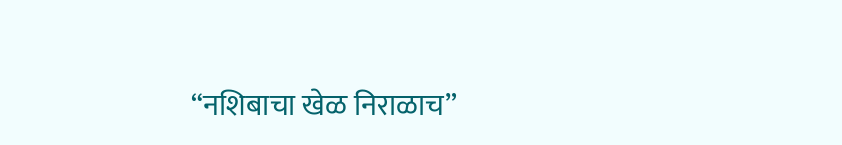“नशिबाचा खेळ निराळाच”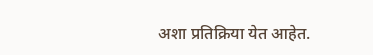अशा प्रतिक्रिया येत आहेत.